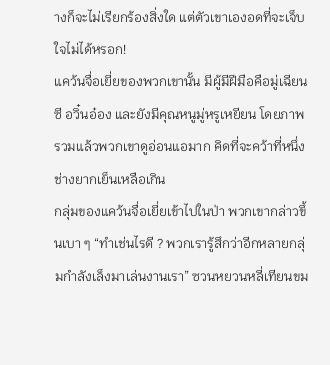างก็จะไม่เรียกร้องสิ่งใด แต่ตัวเขาเองอดที่จะเจ็บใจไม่ได้หรอก!
แคว้นจื่อเยี่ยของพวกเขานั้น มีผู้มีฝีมือคือมู่เฉียนซี อวิ๋นอ๋อง และยังมีคุณหนูมู่หรูเหยียน โดยภาพรวมแล้วพวกเขาดูอ่อนแอมาก คิดที่จะคว้าที่หนึ่ง ช่างยากเย็นเหลือเกิน
กลุ่มของแคว้นจื่อเยี่ยเข้าไปในป่า พวกเขากล่าวขึ้นเบา ๆ “ทำเช่นไรดี ? พวกเรารู้สึกว่าอีกหลายกลุ่มกำลังเล็งมาเล่นงานเรา” ซวนหยวนหลี่เทียนขม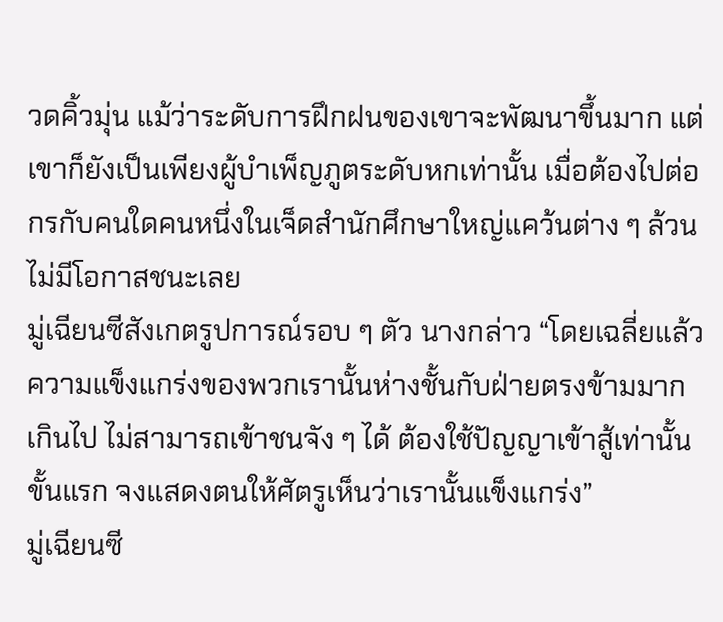วดคิ้วมุ่น แม้ว่าระดับการฝึกฝนของเขาจะพัฒนาขึ้นมาก แต่เขาก็ยังเป็นเพียงผู้บำเพ็ญภูตระดับหกเท่านั้น เมื่อต้องไปต่อกรกับคนใดคนหนึ่งในเจ็ดสำนักศึกษาใหญ่แคว้นต่าง ๆ ล้วนไม่มีโอกาสชนะเลย
มู่เฉียนซีสังเกตรูปการณ์รอบ ๆ ตัว นางกล่าว “โดยเฉลี่ยแล้วความแข็งแกร่งของพวกเรานั้นห่างชั้นกับฝ่ายตรงข้ามมากเกินไป ไม่สามารถเข้าชนจัง ๆ ได้ ต้องใช้ปัญญาเข้าสู้เท่านั้น ขั้นแรก จงแสดงตนให้ศัตรูเห็นว่าเรานั้นแข็งแกร่ง”
มู่เฉียนซี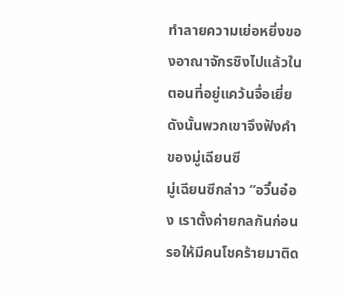ทําลายความเย่อหยิ่งของอาณาจักรชิงไปแล้วในตอนที่อยู่แคว้นจื่อเยี่ย ดังนั้นพวกเขาจึงฟังคำของมู่เฉียนซี
มู่เฉียนซีกล่าว “อวิ๋นอ๋อง เราตั้งค่ายกลกันก่อน รอให้มีคนโชคร้ายมาติด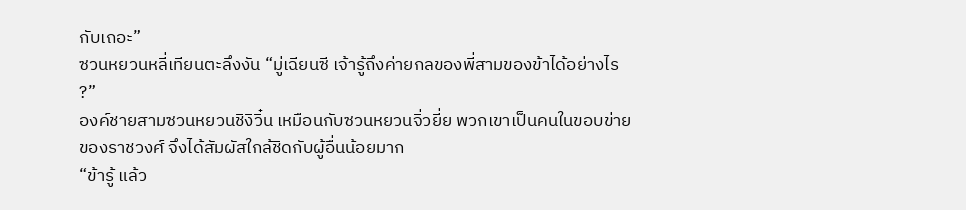กับเถอะ”
ซวนหยวนหลี่เทียนตะลึงงัน “มู่เฉียนซี เจ้ารู้ถึงค่ายกลของพี่สามของข้าได้อย่างไร ?”
องค์ชายสามซวนหยวนชิงิวิ๋น เหมือนกับซวนหยวนจิ่วยี่ย พวกเขาเป็นคนในขอบข่ายของราชวงศ์ จึงได้สัมผัสใกล้ชิดกับผู้อื่นน้อยมาก
“ข้ารู้ แล้ว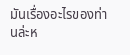มันเรื่องอะไรของท่านล่ะห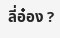ลี่อ๋อง ?